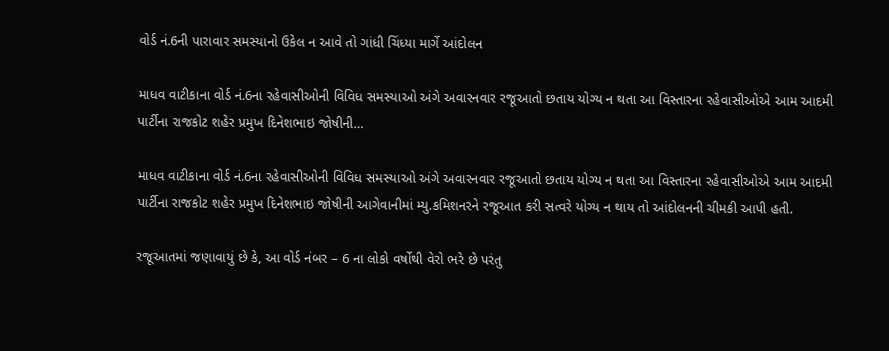વોર્ડ નં.6ની પારાવાર સમસ્યાનો ઉકેલ ન આવે તો ગાંધી ચિંધ્યા માર્ગે આંદોલન

માધવ વાટીકાના વોર્ડ નં.6ના રહેવાસીઓની વિવિધ સમસ્યાઓ અંગે અવારનવાર રજૂઆતો છતાય યોગ્ય ન થતા આ વિસ્તારના રહેવાસીઓએ આમ આદમી પાર્ટીના રાજકોટ શહેર પ્રમુખ દિનેશભાઇ જોષીની…

માધવ વાટીકાના વોર્ડ નં.6ના રહેવાસીઓની વિવિધ સમસ્યાઓ અંગે અવારનવાર રજૂઆતો છતાય યોગ્ય ન થતા આ વિસ્તારના રહેવાસીઓએ આમ આદમી પાર્ટીના રાજકોટ શહેર પ્રમુખ દિનેશભાઇ જોષીની આગેવાનીમાં મ્યુ.કમિશનરને રજૂઆત કરી સત્વરે યોગ્ય ન થાય તો આંદોલનની ચીમકી આપી હતી.

રજૂઆતમાં જણાવાયું છે કે, આ વોર્ડ નંબર – 6 ના લોકો વર્ષોથી વેરો ભરે છે પરંતુ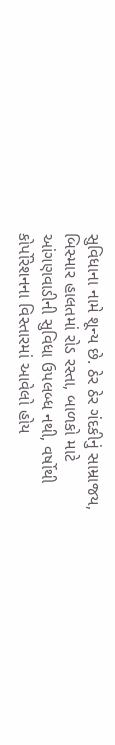સુવિધાના નામે શૂન્ય છે. ઠેર ઠેર ગંદકીનું સામ્રાજય, બિસ્માર હાલતમાં રોડ રસ્તા, બાળકો માટે આંગણવાડીની સુવિધા ઉપલબ્ધ નથી, વર્ષોથી કોર્પોરેશનના વિસ્તારમાં આવેલો હોય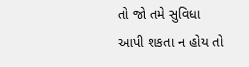તો જો તમે સુવિધા આપી શકતા ન હોય તો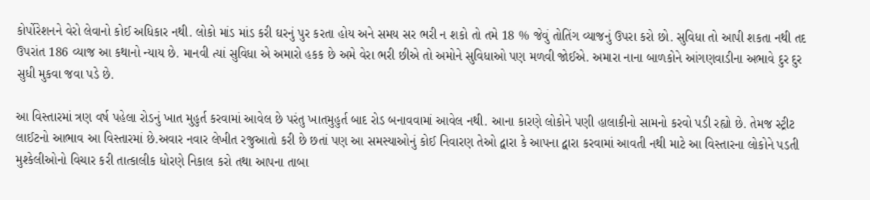કોર્પોરેશનને વેરો લેવાનો કોઈ અધિકાર નથી. લોકો માંડ માંડ કરી ઘરનું પુર કરતા હોય અને સમય સર ભરી ન શકો તો તમે 18 % જેવું તોતિંગ વ્યાજનું ઉપરા કરો છો. સુવિધા તો આપી શકતા નથી તદ ઉપરાંત 186 વ્યાજ આ કથાનો ન્યાય છે. માનવી ત્યાં સુવિધા એ અમારો હકક છે અમે વેરા ભરી છીએ તો અમોને સુવિધાઓ પણ મળવી જોઈએ. અમારા નાના બાળકોને આંગણવાડીના અભાવે દુર દુર સુધી મુકવા જવા પડે છે.

આ વિસ્તારમાં ત્રણ વર્ષ પહેલા રોડનું ખાત મુહુર્ત કરવામાં આવેલ છે પરંતુ ખાતમુહુર્ત બાદ રોડ બનાવવામાં આવેલ નથી. આના કારણે લોકોને પણી હાલાકીનો સામનો કરવો પડી રહ્યો છે. તેમજ સ્ટ્રીટ લાઈટનો આભાવ આ વિસ્તારમાં છે.અવાર નવાર લેખીત રજુઆતો કરી છે છતાં પણ આ સમસ્યાઓનું કોઈ નિવારણ તેઓ દ્વારા કે આપના દ્વારા કરવામાં આવતી નથી માટે આ વિસ્તારના લોકોને પડતી મુશ્કેલીઓનો વિચાર કરી તાત્કાલીક ધોરણે નિકાલ કરો તથા આપના તાબા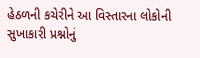હેઠળની કચેરીને આ વિસ્તારના લોકોની સુખાકારી પ્રશ્નોનું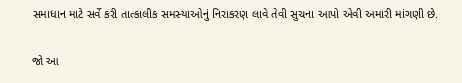સમાધાન માટે સર્વે કરી તાત્કાલીક સમસ્યાઓનું નિરાકરણ લાવે તેવી સુચના આપો એવી અમારી માંગણી છે.

જો આ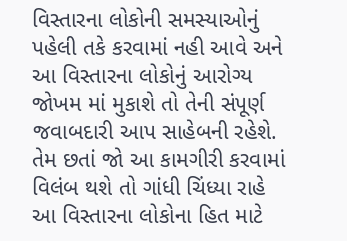વિસ્તારના લોકોની સમસ્યાઓનું પહેલી તકે કરવામાં નહી આવે અને આ વિસ્તારના લોકોનું આરોગ્ય જોખમ માં મુકાશે તો તેની સંપૂર્ણ જવાબદારી આપ સાહેબની રહેશે. તેમ છતાં જો આ કામગીરી કરવામાં વિલંબ થશે તો ગાંધી ચિંધ્યા રાહે આ વિસ્તારના લોકોના હિત માટે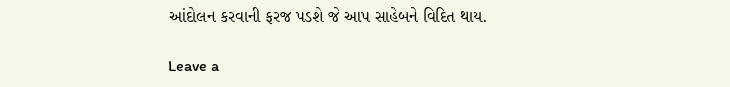આંદોલન કરવાની ફરજ પડશે જે આપ સાહેબને વિદિત થાય.

Leave a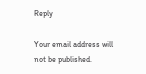Reply

Your email address will not be published.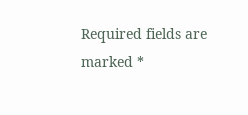Required fields are marked *